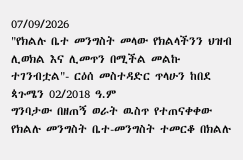07/09/2026
"የክልሉ ቤተ መንግስት መላው የክልላችንን ህዝብ ሊወክል እና ሊመጥን በሚችል መልኩ ተገንብቷል"- ርዕሰ መስተዳድር ጥላሁን ከበደ
ጳጉሜን 02/2018 ዓ.ም
ግንባታው በዘጠኝ ወራት ዉስጥ የተጠናቀቀው የክልሉ መንግስት ቤተ-መንግስት ተመርቆ በክልሉ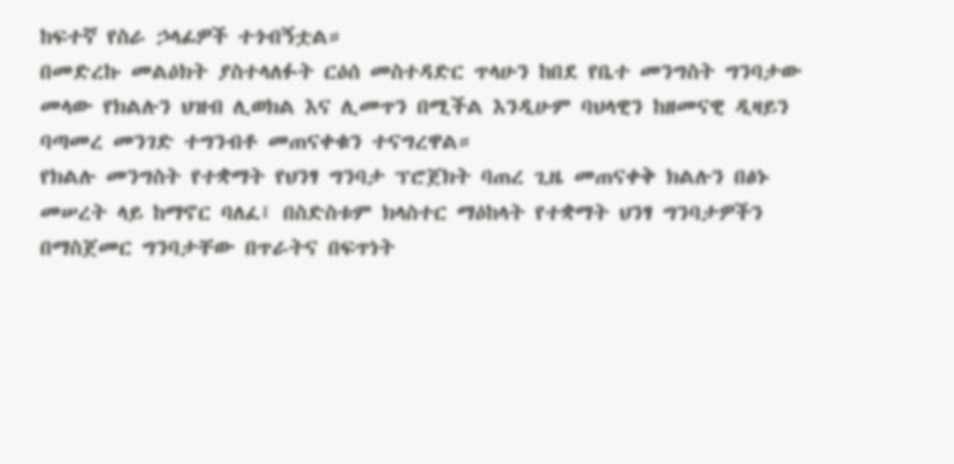ከፍተኛ የስራ ኃላፊዎች ተጎብኝቷል።
በመድረኩ መልዕክት ያስተላለፉት ርዕሰ መስተዳድር ጥላሁን ከበደ የቤተ መንግስት ግንባታው መላው የክልሉን ህዝብ ሊወክል እና ሊመጥን በሚችል እንዲሁም ባህላዊን ከዘመናዊ ዲዛይን ባጣመረ መንገድ ተግንብቶ መጠናቀቁን ተናግረዋል።
የክልሉ መንግስት የተቋማት የህንፃ ግንባታ ፕሮጀክት ባጠረ ጊዜ መጠናቀቅ ክልሉን በፅኑ መሠረት ላይ ከማኖር ባለፈ፤ በስድስቱም ክላስተር ማዕከላት የተቋማት ህንፃ ግንባታዎችን በማስጀመር ግንባታቸው በጥራትና በፍጥነት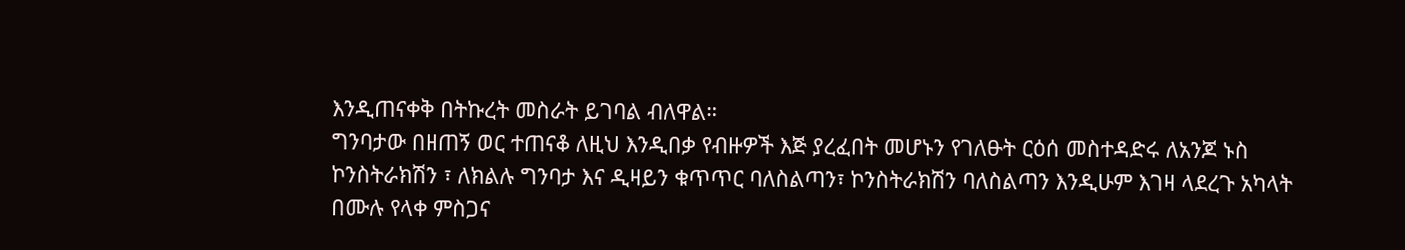እንዲጠናቀቅ በትኩረት መስራት ይገባል ብለዋል።
ግንባታው በዘጠኝ ወር ተጠናቆ ለዚህ እንዲበቃ የብዙዎች እጅ ያረፈበት መሆኑን የገለፁት ርዕሰ መስተዳድሩ ለአንጆ ኑስ ኮንስትራክሽን ፣ ለክልሉ ግንባታ እና ዲዛይን ቁጥጥር ባለስልጣን፣ ኮንስትራክሽን ባለስልጣን እንዲሁም እገዛ ላደረጉ አካላት በሙሉ የላቀ ምስጋና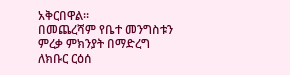አቅርበዋል።
በመጨረሻም የቤተ መንግስቱን ምረቃ ምክንያት በማድረግ ለክቡር ርዕሰ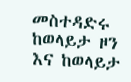መስተዳድሩ ከወላይታ ዞን እና ከወላይታ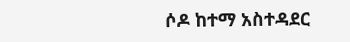ሶዶ ከተማ አስተዳደር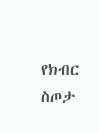የክብር ስጦታ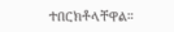ተበርክቶላቸዋል።